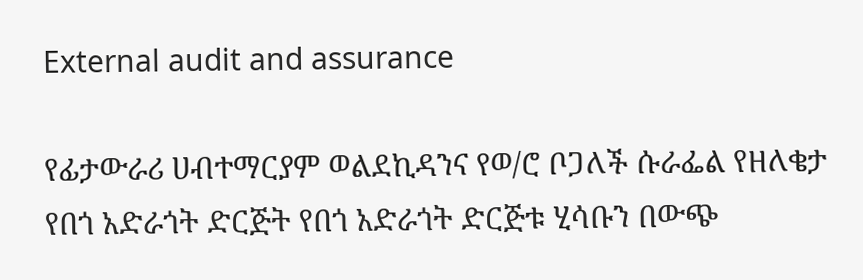External audit and assurance

የፊታውራሪ ሀብተማርያም ወልደኪዳንና የወ/ሮ ቦጋለች ሱራፌል የዘለቄታ የበጎ አድራጎት ድርጅት የበጎ አድራጎት ድርጅቱ ሂሳቡን በውጭ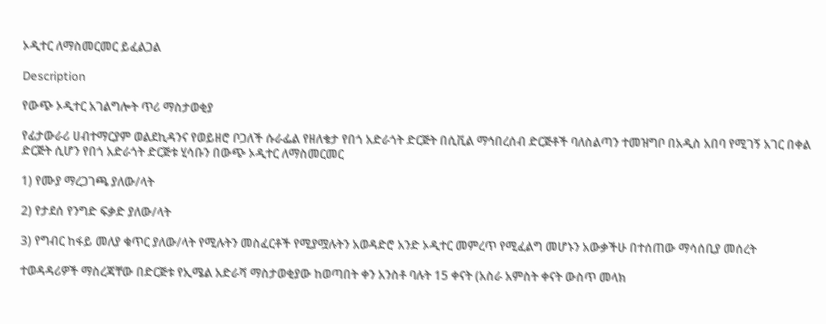ኦዲተር ለማስመርመር ይፈልጋል

Description

የውጭ ኦዲተር አገልግሎት ጥሪ ማስታወቂያ

የፊታውራሪ ሀብተማርያም ወልደኪዳንና የወይዘሮ ቦጋለች ሱራፌል የዘለቄታ የበጎ አድራጎት ድርጅት በሲቪል ማኅበረሰብ ድርጅቶች ባለስልጣን ተመዝግቦ በአዲስ አበባ የሚገኝ አገር በቀል ድርጅት ሲሆን የበጎ አድራጎት ድርጅቱ ሂሳቡን በውጭ ኦዲተር ለማስመርመር

1) የሙያ ማረጋገጫ ያለው/ላት

2) የታደሰ የንግድ ፍቃድ ያለው/ላት

3) የግብር ከፋይ መለያ ቁጥር ያለው/ላት የሚሉትን መስፈርቶች የሚያሟሉትን አወዳድሮ አንድ ኦዲተር መምረጥ የሚፈልግ መሆኑን አውቃችሁ በተሰጠው ማሳሰቢያ መሰረት

ተወዳዳሪዎች ማስረጃቸው በድርጅቱ የኢሜል አድራሻ ማስታወቂያው ከወጣበት ቀን አንስቶ ባሉት 15 ቀናት (አስራ አምስት ቀናት ውስጥ መላክ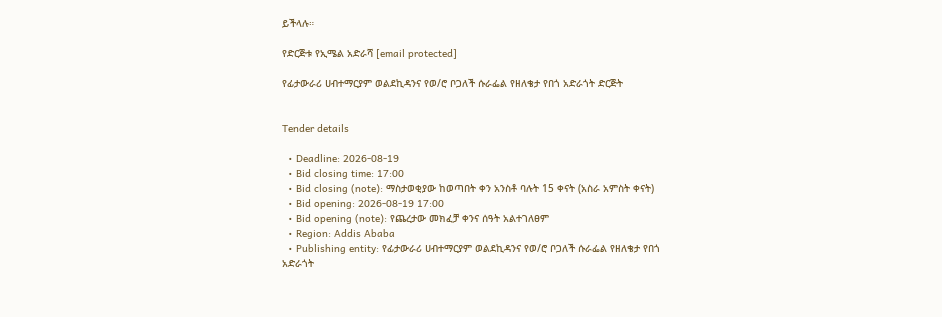ይችላሉ።

የድርጅቱ የኢሜል አድራሻ [email protected]

የፊታውራሪ ሀብተማርያም ወልደኪዳንና የወ/ሮ ቦጋለች ሱራፌል የዘለቄታ የበጎ አድራጎት ድርጅት


Tender details

  • Deadline: 2026-08-19
  • Bid closing time: 17:00
  • Bid closing (note): ማስታወቂያው ከወጣበት ቀን አንስቶ ባሉት 15 ቀናት (አስራ አምስት ቀናት)
  • Bid opening: 2026-08-19 17:00
  • Bid opening (note): የጨረታው መክፈቻ ቀንና ሰዓት አልተገለፀም
  • Region: Addis Ababa
  • Publishing entity: የፊታውራሪ ሀብተማርያም ወልደኪዳንና የወ/ሮ ቦጋለች ሱራፌል የዘለቄታ የበጎ አድራጎት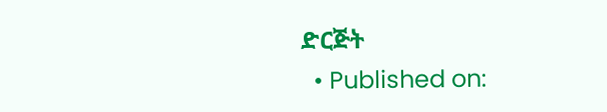ድርጅት
  • Published on: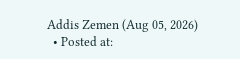Addis Zemen (Aug 05, 2026)
  • Posted at: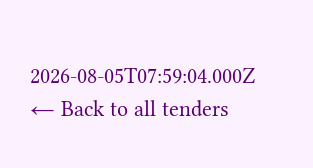2026-08-05T07:59:04.000Z
← Back to all tenders